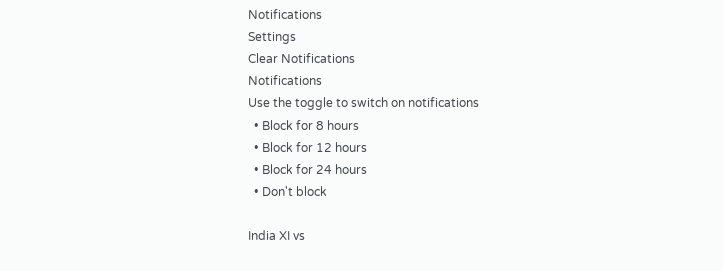Notifications
Settings
Clear Notifications
Notifications
Use the toggle to switch on notifications
  • Block for 8 hours
  • Block for 12 hours
  • Block for 24 hours
  • Don't block

India XI vs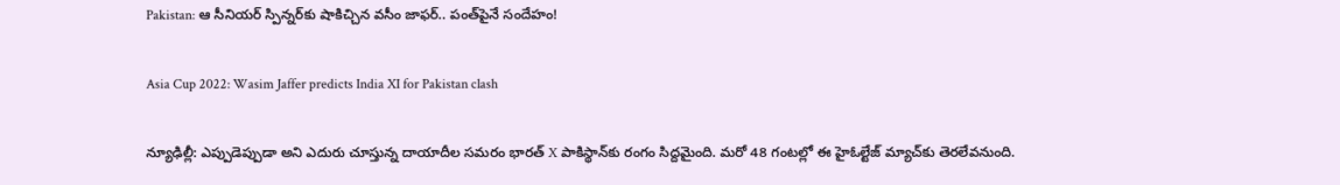Pakistan: ఆ సీనియర్ స్పిన్నర్‌కు షాకిచ్చిన వసీం జాఫర్.. పంత్‌పైనే సందేహం!

Asia Cup 2022: Wasim Jaffer predicts India XI for Pakistan clash

న్యూఢిల్లీ: ఎప్పుడెప్పుడా అని ఎదురు చూస్తున్న దాయాదీల సమరం భారత్ X పాకిస్థాన్‌కు రంగం సిద్దమైంది. మరో 48 గంటల్లో ఈ హైఓల్టేజ్ మ్యాచ్‌కు తెరలేవనుంది.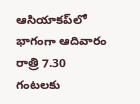ఆసియాకప్‌లో భాగంగా ఆదివారం రాత్రి 7.30 గంటలకు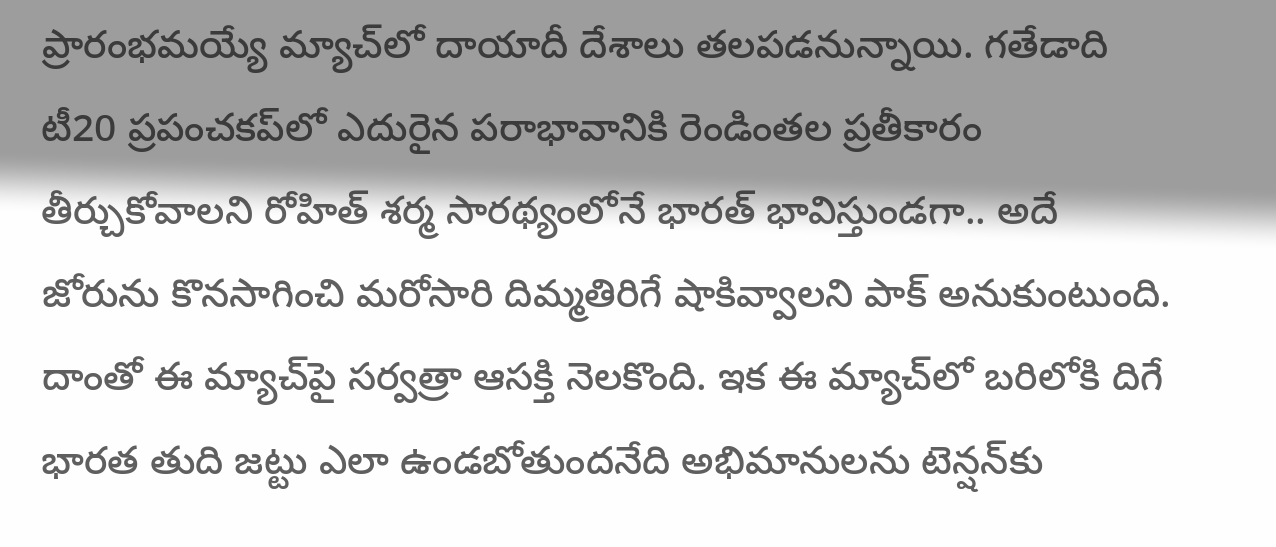ప్రారంభమయ్యే మ్యాచ్‌లో దాయాదీ దేశాలు తలపడనున్నాయి. గతేడాది టీ20 ప్రపంచకప్‌లో ఎదురైన పరాభావానికి రెండింతల ప్రతీకారం తీర్చుకోవాలని రోహిత్ శర్మ సారథ్యంలోనే భారత్ భావిస్తుండగా.. అదే జోరును కొనసాగించి మరోసారి దిమ్మతిరిగే షాకివ్వాలని పాక్ అనుకుంటుంది. దాంతో ఈ మ్యాచ్‌పై సర్వత్రా ఆసక్తి నెలకొంది. ఇక ఈ మ్యాచ్‌లో బరిలోకి దిగే భారత తుది జట్టు ఎలా ఉండబోతుందనేది అభిమానులను టెన్షన్‌కు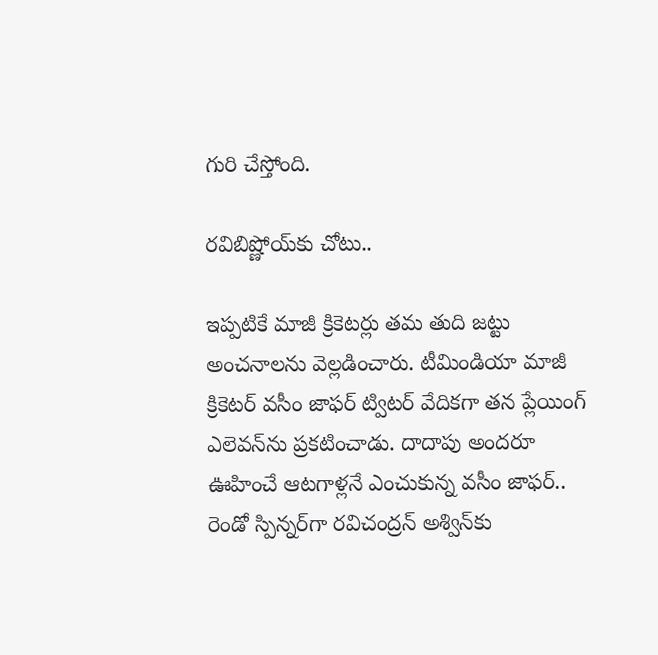గురి చేస్తోంది.

రవిబిష్ణోయ్‌కు చోటు..

ఇప్పటికే మాజీ క్రికెటర్లు తమ తుది జట్టు అంచనాలను వెల్లడించారు. టీమిండియా మాజీ క్రికెటర్ వసీం జాఫర్ ట్విటర్ వేదికగా తన ప్లేయింగ్ ఎలెవన్‌ను ప్రకటించాడు. దాదాపు అందరూ ఊహించే ఆటగాళ్లనే ఎంచుకున్న వసీం జాఫర్.. రెండో స్పిన్నర్‌గా రవిచంద్రన్ అశ్విన్‌కు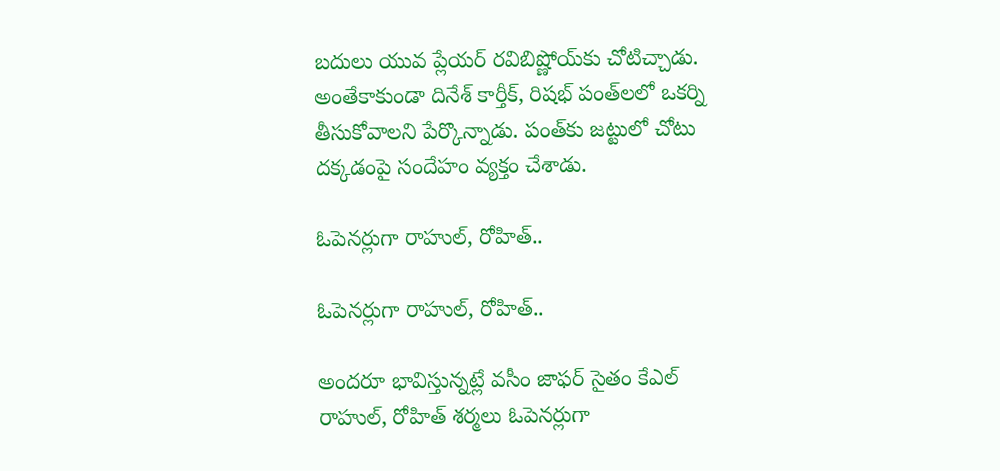బదులు యువ ప్లేయర్ రవిబిష్ణోయ్‌కు చోటిచ్చాడు. అంతేకాకుండా దినేశ్ కార్తీక్, రిషభ్ పంత్‌లలో ఒకర్ని తీసుకోవాలని పేర్కొన్నాడు. పంత్‌కు జట్టులో చోటు దక్కడంపై సందేహం వ్యక్తం చేశాడు.

ఓపెనర్లుగా రాహుల్, రోహిత్..

ఓపెనర్లుగా రాహుల్, రోహిత్..

అందరూ భావిస్తున్నట్లే వసీం జాఫర్ సైతం కేఎల్ రాహుల్, రోహిత్ శర్మలు ఓపెనర్లుగా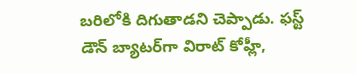బరిలోకి దిగుతాడని చెప్పాడు. ఫస్ట్ డౌన్ బ్యాటర్‌గా విరాట్ కోహ్లీ,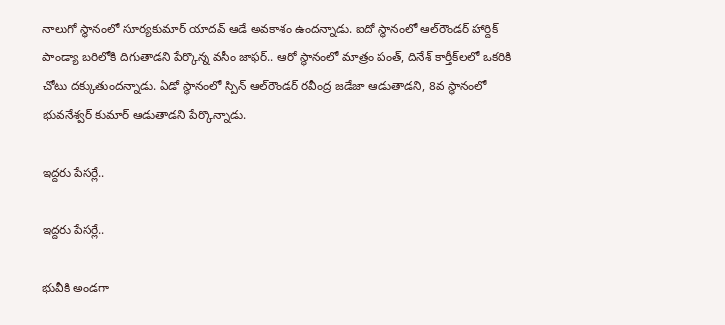నాలుగో స్థానంలో సూర్యకుమార్ యాదవ్ ఆడే అవకాశం ఉందన్నాడు. ఐదో స్థానంలో ఆల్‌రౌండర్ హార్దిక్ పాండ్యా బరిలోకి దిగుతాడని పేర్కొన్న వసీం జాఫర్.. ఆరో స్థానంలో మాత్రం పంత్, దినేశ్ కార్తీక్‌లలో ఒకరికి చోటు దక్కుతుందన్నాడు. ఏడో స్థానంలో స్పిన్ ఆల్‌రౌండర్ రవీంద్ర జడేజా ఆడుతాడని, 8వ స్థానంలో భువనేశ్వర్ కుమార్ ఆడుతాడని పేర్కొన్నాడు.

ఇద్దరు పేసర్లే..

ఇద్దరు పేసర్లే..

భువీకి అండగా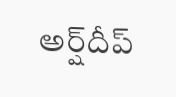అర్ష్‌దీప్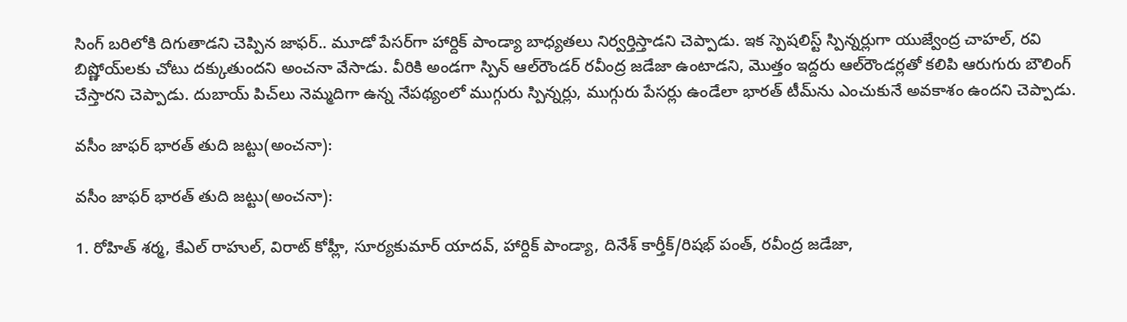సింగ్‌ బరిలోకి దిగుతాడని చెప్పిన జాఫర్.. మూడో పేసర్‌గా హార్దిక్ పాండ్యా బాధ్యతలు నిర్వర్తిస్తాడని చెప్పాడు. ఇక స్పెషలిస్ట్ స్పిన్నర్లుగా యుజ్వేంద్ర చాహల్, రవి బిష్ణోయ్‌లకు చోటు దక్కుతుందని అంచనా వేసాడు. వీరికి అండగా స్పిన్ ఆల్‌రౌండర్ రవీంద్ర జడేజా ఉంటాడని, మొత్తం ఇద్దరు ఆల్‌రౌండర్లతో కలిపి ఆరుగురు బౌలింగ్ చేస్తారని చెప్పాడు. దుబాయ్ పిచ్‌లు నెమ్మదిగా ఉన్న నేపథ్యంలో ముగ్గురు స్పిన్నర్లు, ముగ్గురు పేసర్లు ఉండేలా భారత్ టీమ్‌ను ఎంచుకునే అవకాశం ఉందని చెప్పాడు.

వసీం జాఫర్ భారత్ తుది జట్టు(అంచనా):

వసీం జాఫర్ భారత్ తుది జట్టు(అంచనా):

1. రోహిత్ శర్మ, కేఎల్ రాహుల్, విరాట్ కోహ్లీ, సూర్యకుమార్ యాదవ్, హార్దిక్ పాండ్యా, దినేశ్ కార్తీక్/రిషభ్ పంత్, రవీంద్ర జడేజా,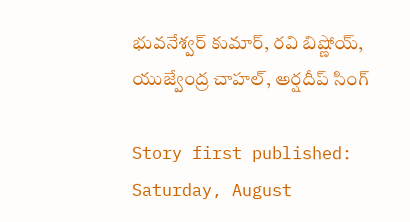భువనేశ్వర్ కుమార్, రవి బిష్ణోయ్, యుజ్వేంద్ర చాహల్, అర్షదీప్ సింగ్

Story first published: Saturday, August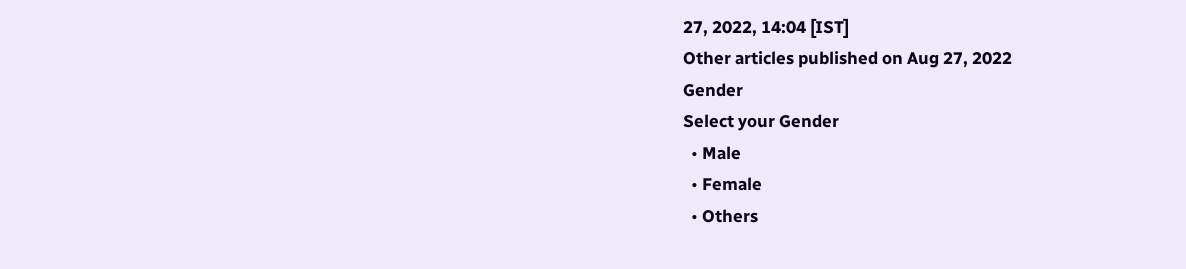27, 2022, 14:04 [IST]
Other articles published on Aug 27, 2022
Gender
Select your Gender
  • Male
  • Female
  • Others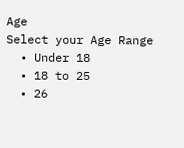Age
Select your Age Range
  • Under 18
  • 18 to 25
  • 26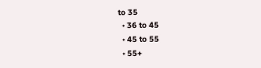to 35
  • 36 to 45
  • 45 to 55
  • 55+